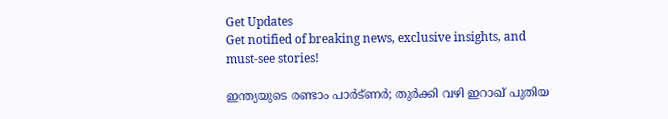Get Updates
Get notified of breaking news, exclusive insights, and must-see stories!

ഇന്ത്യയുടെ രണ്ടാം പാര്‍ട്ണര്‍; തുര്‍ക്കി വഴി ഇറാഖ് പുതിയ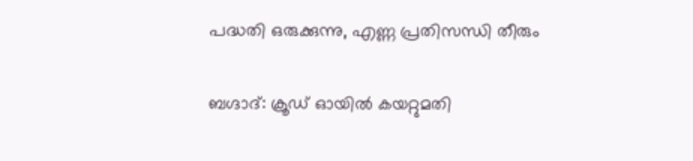പദ്ധതി ഒരുക്കുന്നു, എണ്ണ പ്രതിസന്ധി തീരും

ബഗ്ദാദ്: ക്രൂഡ് ഓയില്‍ കയറ്റുമതി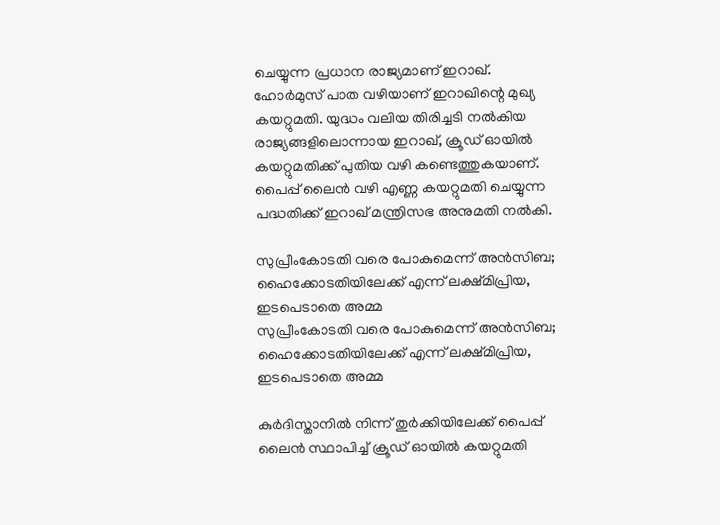ചെയ്യുന്ന പ്രധാന രാജ്യമാണ് ഇറാഖ്. ഹോര്‍മുസ് പാത വഴിയാണ് ഇറാഖിന്റെ മുഖ്യ കയറ്റുമതി. യുദ്ധം വലിയ തിരിച്ചടി നല്‍കിയ രാജ്യങ്ങളിലൊന്നായ ഇറാഖ്, ക്രൂഡ് ഓയില്‍ കയറ്റുമതിക്ക് പുതിയ വഴി കണ്ടെത്തുകയാണ്. പൈപ്പ് ലൈന്‍ വഴി എണ്ണ കയറ്റുമതി ചെയ്യുന്ന പദ്ധതിക്ക് ഇറാഖ് മന്ത്രിസഭ അനുമതി നല്‍കി.

സുപ്രീംകോടതി വരെ പോകുമെന്ന് അന്‍സിബ; ഹൈക്കോടതിയിലേക്ക് എന്ന് ലക്ഷ്മിപ്രിയ, ഇടപെടാതെ അമ്മ
സുപ്രീംകോടതി വരെ പോകുമെന്ന് അന്‍സിബ; ഹൈക്കോടതിയിലേക്ക് എന്ന് ലക്ഷ്മിപ്രിയ, ഇടപെടാതെ അമ്മ

കുര്‍ദിസ്താനില്‍ നിന്ന് തുര്‍ക്കിയിലേക്ക് പൈപ്പ് ലൈന്‍ സ്ഥാപിച്ച് ക്രൂഡ് ഓയില്‍ കയറ്റുമതി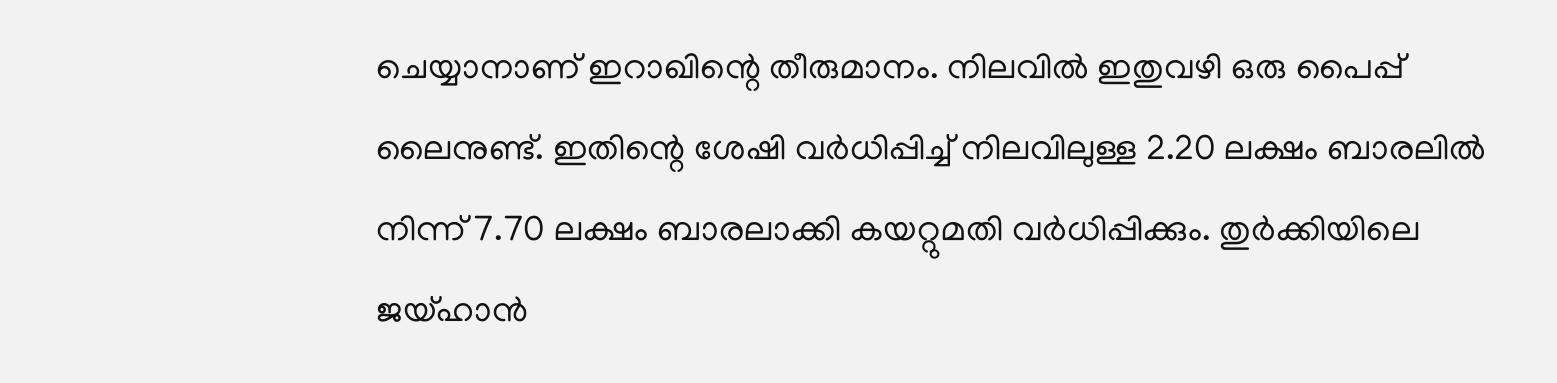ചെയ്യാനാണ് ഇറാഖിന്റെ തീരുമാനം. നിലവില്‍ ഇതുവഴി ഒരു പൈപ്പ് ലൈനുണ്ട്. ഇതിന്റെ ശേഷി വര്‍ധിപ്പിച്ച് നിലവിലുള്ള 2.20 ലക്ഷം ബാരലില്‍ നിന്ന് 7.70 ലക്ഷം ബാരലാക്കി കയറ്റുമതി വര്‍ധിപ്പിക്കും. തുര്‍ക്കിയിലെ ജയ്ഹാന്‍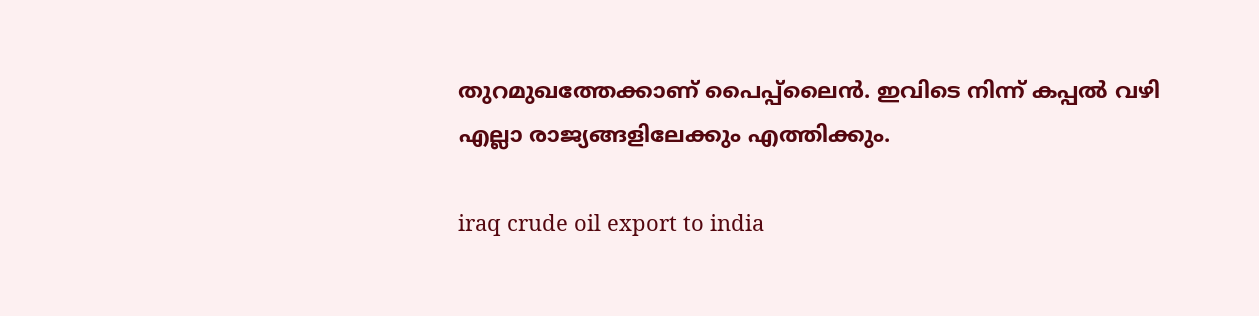തുറമുഖത്തേക്കാണ് പൈപ്പ്‌ലൈന്‍. ഇവിടെ നിന്ന് കപ്പല്‍ വഴി എല്ലാ രാജ്യങ്ങളിലേക്കും എത്തിക്കും.

iraq crude oil export to india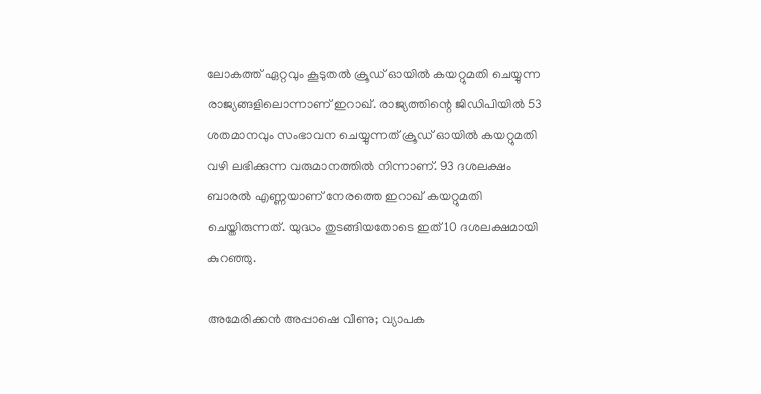ലോകത്ത് ഏറ്റവും കൂടുതല്‍ ക്രൂഡ് ഓയില്‍ കയറ്റുമതി ചെയ്യുന്ന രാജ്യങ്ങളിലൊന്നാണ് ഇറാഖ്. രാജ്യത്തിന്റെ ജിഡിപിയില്‍ 53 ശതമാനവും സംഭാവന ചെയ്യുന്നത് ക്രൂഡ് ഓയില്‍ കയറ്റുമതി വഴി ലഭിക്കുന്ന വരുമാനത്തില്‍ നിന്നാണ്. 93 ദശലക്ഷം ബാരല്‍ എണ്ണയാണ് നേരത്തെ ഇറാഖ് കയറ്റുമതി ചെയ്തിരുന്നത്. യുദ്ധം തുടങ്ങിയതോടെ ഇത് 10 ദശലക്ഷമായി കുറഞ്ഞു.

അമേരിക്കന്‍ അപ്പാഷെ വീണു; വ്യാപക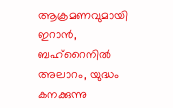ആക്രമണവുമായി ഇറാന്‍, ബഹ്‌റൈനില്‍ അലാറം, യുദ്ധം കനക്കുന്നു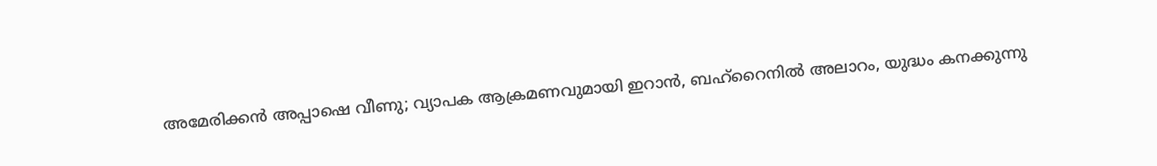അമേരിക്കന്‍ അപ്പാഷെ വീണു; വ്യാപക ആക്രമണവുമായി ഇറാന്‍, ബഹ്‌റൈനില്‍ അലാറം, യുദ്ധം കനക്കുന്നു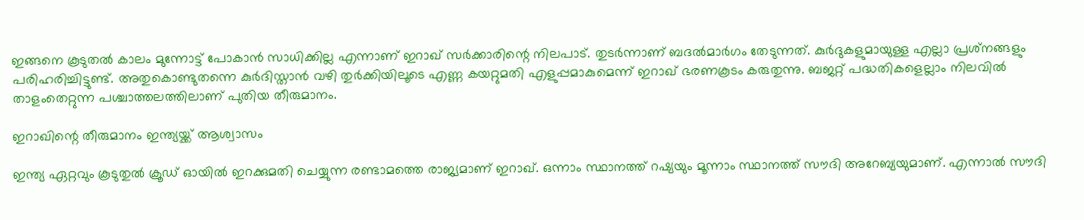ഇങ്ങനെ കൂടുതല്‍ കാലം മുന്നോട്ട് പോകാന്‍ സാധിക്കില്ല എന്നാണ് ഇറാഖ് സര്‍ക്കാരിന്റെ നിലപാട്. തുടര്‍ന്നാണ് ബദല്‍മാര്‍ഗം തേടുന്നത്. കുര്‍ദുകളുമായുള്ള എല്ലാ പ്രശ്‌നങ്ങളും പരിഹരിച്ചിട്ടുണ്ട്. അതുകൊണ്ടുതന്നെ കുര്‍ദിസ്താന്‍ വഴി തുര്‍ക്കിയിലൂടെ എണ്ണ കയറ്റുമതി എളുപ്പമാകുമെന്ന് ഇറാഖ് ഭരണകൂടം കരുതുന്നു. ബജറ്റ് പദ്ധതികളെല്ലാം നിലവില്‍ താളംതെറ്റുന്ന പശ്ചാത്തലത്തിലാണ് പുതിയ തീരുമാനം.

ഇറാഖിന്റെ തീരുമാനം ഇന്ത്യയ്ക്ക് ആശ്വാസം

ഇന്ത്യ ഏറ്റവും കൂടുതുല്‍ ക്രൂഡ് ഓയില്‍ ഇറക്കുമതി ചെയ്യുന്ന രണ്ടാമത്തെ രാജ്യമാണ് ഇറാഖ്. ഒന്നാം സ്ഥാനത്ത് റഷ്യയും മൂന്നാം സ്ഥാനത്ത് സൗദി അറേബ്യയുമാണ്. എന്നാല്‍ സൗദി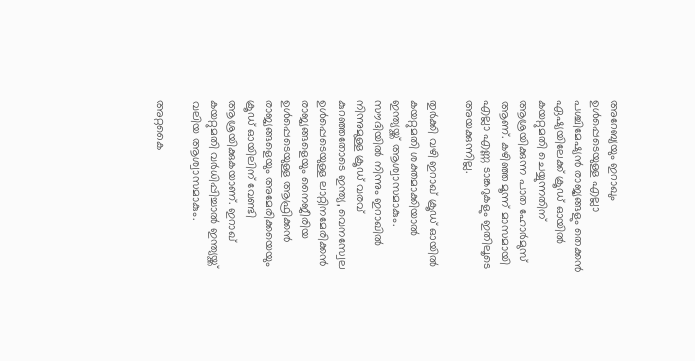അറേബ്യയും ഇറാഖും ഉള്‍പ്പെടെയുള്ള എല്ലാ പശ്ചിമേഷ്യന്‍ രാജ്യങ്ങളും തെക്കന്‍ ഏഷ്യയിലേക്ക് ക്രൂഡ് ഓയില്‍ കയറ്റുമതി ചെയ്യുന്നതിന് ആശ്രയിക്കുന്ന പാത ഹോര്‍മുസ് ആണ്. കഴിഞ്ഞ മൂന്ന് മാസമായി എല്ലാ എണ്ണ ടാങ്കറുകളും ഇതിലൂടെ അയക്കുന്നില്ല.

തുര്‍ക്കി വഴി ഇറാഖ് ക്രൂഡ് ഓയില്‍ കയറ്റുമതി ശക്തമാക്കിയാല്‍ ഇന്ത്യയ്ക്ക് ആശ്വാസമാകും. സൗദിയില്‍ നിന്നും ഇറാഖില്‍ നിന്നുമുള്ള ക്രൂഡ് വരവ് കുറഞ്ഞതോടെ ഇന്ത്യ, വെനസ്വേല ഉള്‍പ്പെടെയുള്ള ലാറ്റിനമേരിക്കന്‍ രാജ്യങ്ങളെയും നൈജീരിയ ഉള്‍പ്പെടെയുള്ള ആഫ്രിക്കന്‍ രാജ്യങ്ങളെയും അമേരിക്കയെയും ക്രൂഡ് ഓയിലിന് വേണ്ടി ആശ്രയിക്കുകയാണ്. ഇറാഖ് കയറ്റുമതി വര്‍ധിപ്പിച്ചാല്‍ ഇന്ത്യയ്ക്ക് വലിയ ആശ്വാസമാകും.

അറ്റകൈ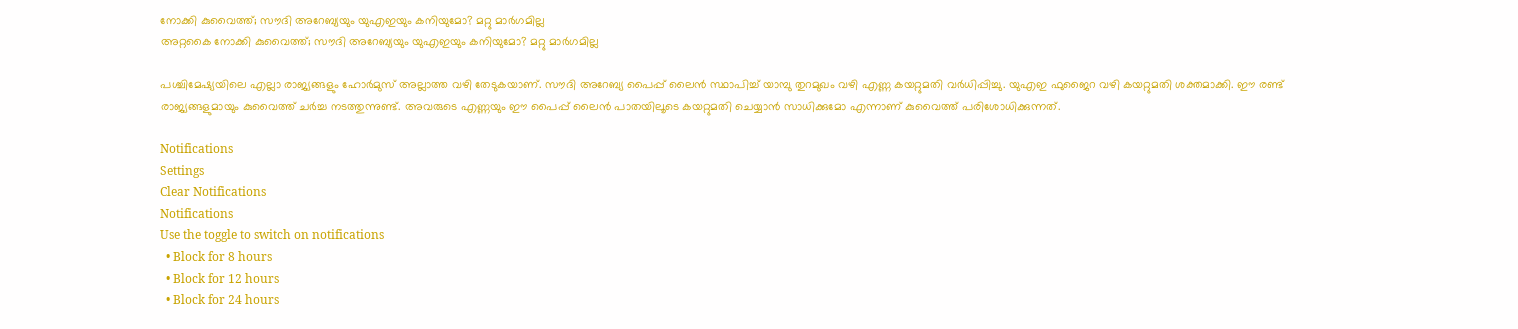നോക്കി കുവൈത്ത്; സൗദി അറേബ്യയും യുഎഇയും കനിയുമോ? മറ്റു മാര്‍ഗമില്ല
അറ്റകൈ നോക്കി കുവൈത്ത്; സൗദി അറേബ്യയും യുഎഇയും കനിയുമോ? മറ്റു മാര്‍ഗമില്ല

പശ്ചിമേഷ്യയിലെ എല്ലാ രാജ്യങ്ങളും ഹോര്‍മുസ് അല്ലാത്ത വഴി തേടുകയാണ്. സൗദി അറേബ്യ പൈപ്പ് ലൈന്‍ സ്ഥാപിച്ച് യാമ്പു തുറമുഖം വഴി എണ്ണ കയറ്റുമതി വര്‍ധിപ്പിച്ചു. യുഎഇ ഫുജൈറ വഴി കയറ്റുമതി ശക്തമാക്കി. ഈ രണ്ട് രാജ്യങ്ങളുമായും കുവൈത്ത് ചര്‍ച്ച നടത്തുന്നുണ്ട്. അവരുടെ എണ്ണയും ഈ പൈപ്പ് ലൈന്‍ പാതയിലൂടെ കയറ്റുമതി ചെയ്യാന്‍ സാധിക്കുമോ എന്നാണ് കുവൈത്ത് പരിശോധിക്കുന്നത്.

Notifications
Settings
Clear Notifications
Notifications
Use the toggle to switch on notifications
  • Block for 8 hours
  • Block for 12 hours
  • Block for 24 hours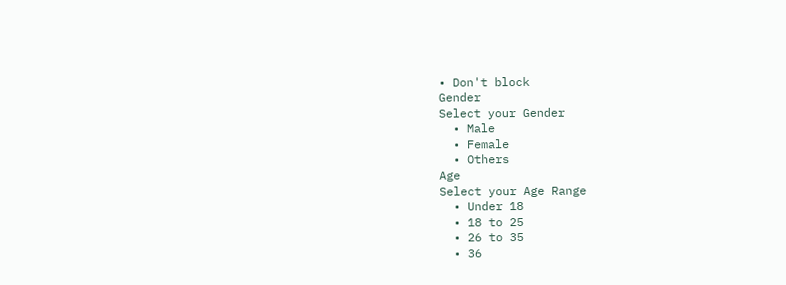• Don't block
Gender
Select your Gender
  • Male
  • Female
  • Others
Age
Select your Age Range
  • Under 18
  • 18 to 25
  • 26 to 35
  • 36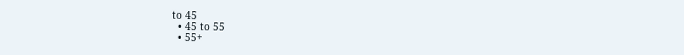to 45
  • 45 to 55
  • 55+